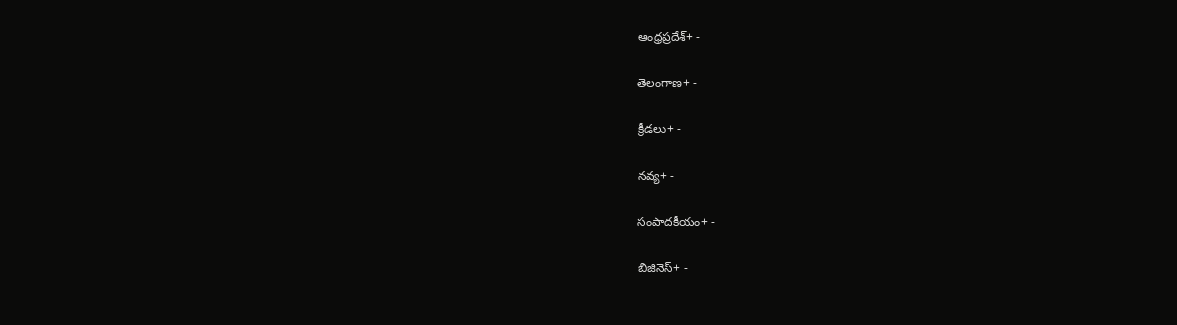ఆంధ్రప్రదేశ్+ -

తెలంగాణ+ -

క్రీడలు+ -

నవ్య+ -

సంపాదకీయం+ -

బిజినెస్+ -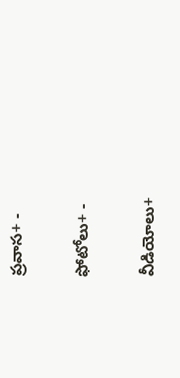ప్రవాస+ -

ఫోటోలు+ -

వీడియోలు+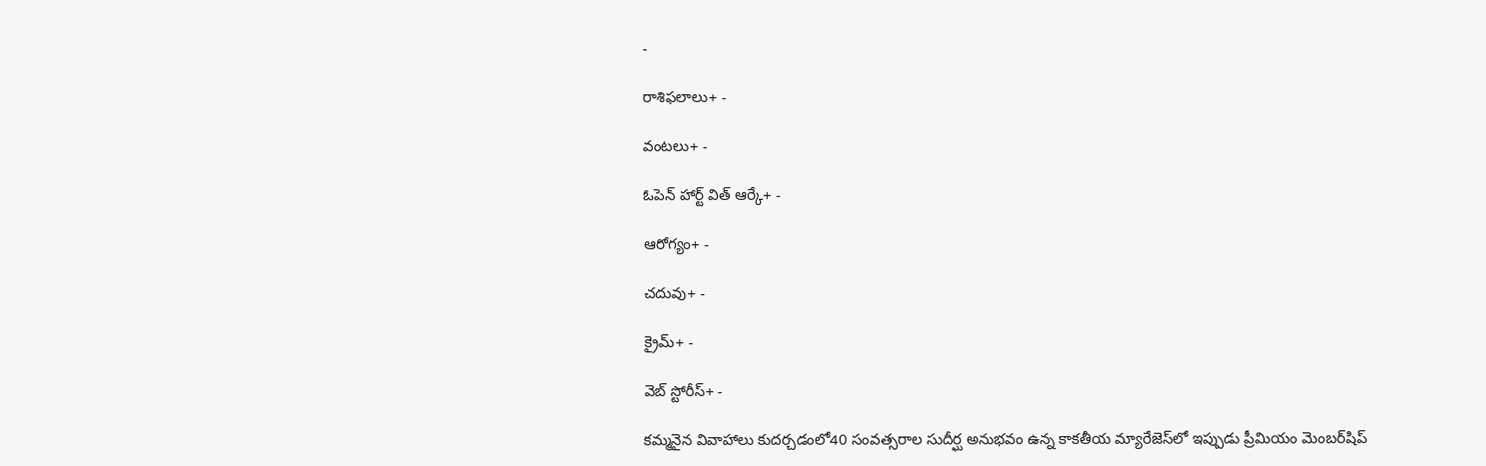-

రాశిఫలాలు+ -

వంటలు+ -

ఓపెన్ హార్ట్ విత్ ఆర్కే+ -

ఆరోగ్యం+ -

చదువు+ -

క్రైమ్+ -

వెబ్ స్టోరీస్+ -

కమ్మనైన వివాహాలు కుదర్చడంలో40 సంవత్సరాల సుదీర్ఘ అనుభవం ఉన్న కాకతీయ మ్యారేజెస్‌లో ఇప్పుడు ప్రీమియం మెంబర్‌షిప్‌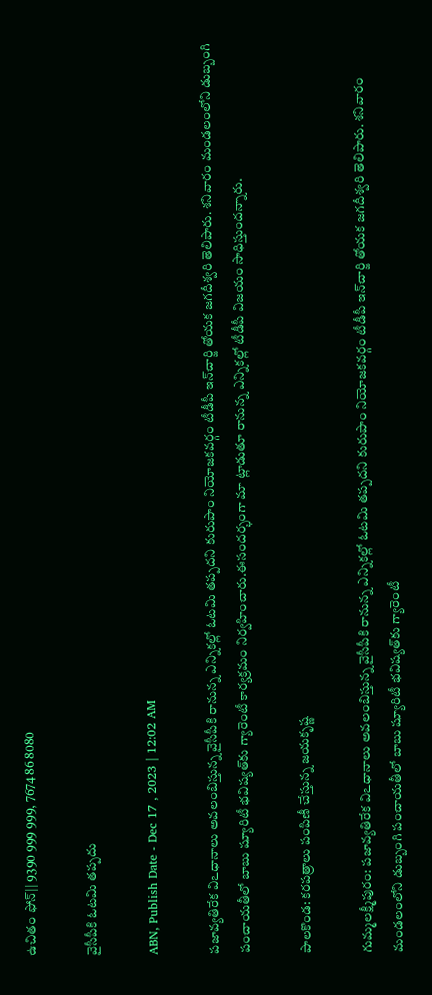ఉచితం ఫోన్|| 9390 999 999, 7674 86 8080

వైసీపీకి ఓటమి తప్పదు

ABN, Publish Date - Dec 17 , 2023 | 12:02 AM

పజావ్యతిరేక విఽధానాలు అవలంబిస్తున్న వైసీపీకి రానున్న ఎన్నికల్లో ఓటమి తప్పదని కురుపాం నియోజకవర్గం టీడీపీ ఇన్‌చార్జి తోయక జగదీశ్వరి తెలిపారు. శనివారం మండలంలోని డుబ్బంగి పంచాయతీలో బాబు ష్యూరిటీ భవిష్యత్‌కు గ్యారెంటీ కార్యక్రమం నిర్వహించారు.ఈసందర్భంగా మా ట్లాడుతూ రానున్న ఎన్నికల్లో టీడీపీ విజయం సాధిస్తుందన్నారు.

పాలకొండ: కరపత్రాలు పంపిణీ చేస్తున్న జయకృష్ణ

గుమ్మలక్ష్మీపురం: పజావ్యతిరేక విఽధానాలు అవలంబిస్తున్న వైసీపీకి రానున్న ఎన్నికల్లో ఓటమి తప్పదని కురుపాం నియోజకవర్గం టీడీపీ ఇన్‌చార్జి తోయక జగదీశ్వరి తెలిపారు. శనివారం మండలంలోని డుబ్బంగి పంచాయతీలో బాబు ష్యూరిటీ భవిష్యత్‌కు గ్యారెంటీ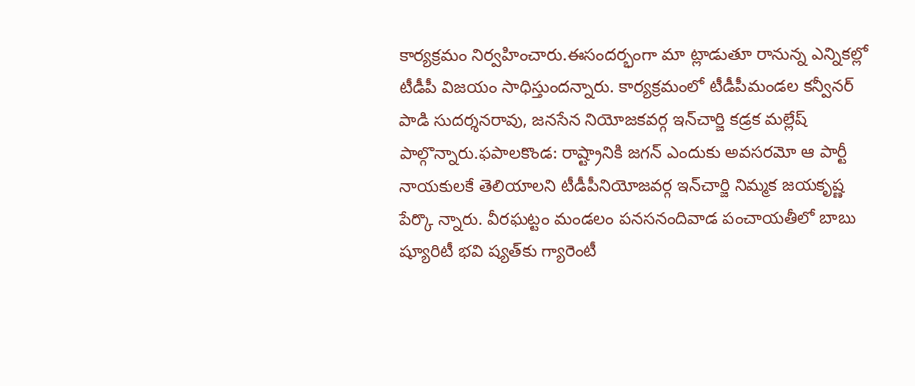కార్యక్రమం నిర్వహించారు.ఈసందర్భంగా మా ట్లాడుతూ రానున్న ఎన్నికల్లో టీడీపీ విజయం సాధిస్తుందన్నారు. కార్యక్రమంలో టీడీపీమండల కన్వీనర్‌ పాడి సుదర్శనరావు, జనసేన నియోజకవర్గ ఇన్‌చార్జి కడ్రక మల్లేష్‌ పాల్గొన్నారు.ఫపాలకొండ: రాష్ట్రానికి జగన్‌ ఎందుకు అవసరమో ఆ పార్టీ నాయకులకే తెలియాలని టీడీపీనియోజవర్గ ఇన్‌చార్జి నిమ్మక జయకృష్ణ పేర్కొ న్నారు. వీరఘట్టం మండలం పనసనందివాడ పంచాయతీలో బాబు ష్యూరిటీ భవి ష్యత్‌కు గ్యారెంటీ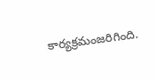కార్యక్రమంజరిగింది.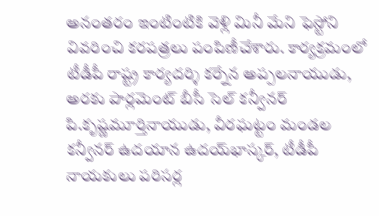అనంతరం ఇంటింటికి వెళ్లి మినీ మేని ఫెస్టోని వివరించి కరపత్రలు పంపిణీచేశారు. కార్యక్రమంలో టీడీపీ రాష్ట్ర కార్యదర్శి కర్నేన అప్పలనాయుడు, అరకు పార్లమెంట్‌ బీసీ సెల్‌ కన్వీనర్‌ పి.కృష్ణమూర్తినాయుడు, వీరఘట్టం మండల కన్వీనర్‌ ఉదయాన ఉదయ్‌భాస్కర్‌, టీడీపీ నాయకులు పరిసర్ల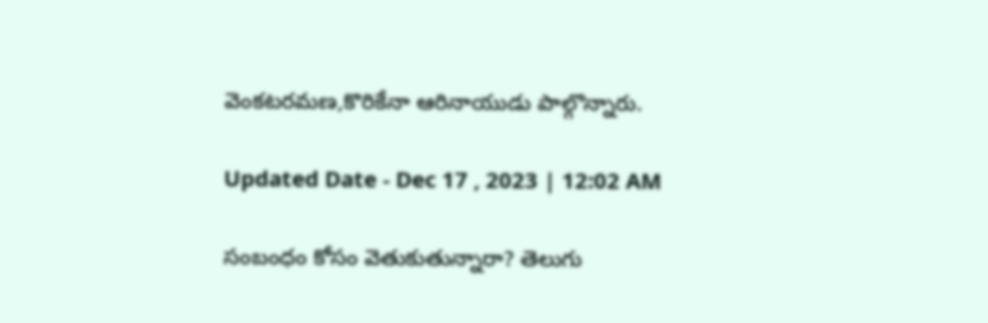వెంకటరమణ,కొరికేనా ఆరినాయుడు పాల్గొన్నారు.

Updated Date - Dec 17 , 2023 | 12:02 AM

సంబంధం కోసం వెతుకుతున్నారా? తెలుగు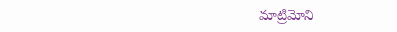మాట్రిమోని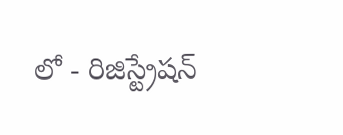లో - రిజిస్ట్రేషన్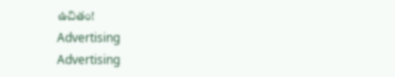ఉచితం!
Advertising
Advertising